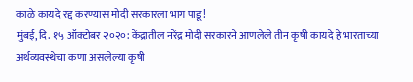काळे कायदे रद्द करण्यास मोदी सरकारला भाग पाडू!
मुंबई, दि. १५ ऑक्टोबर २०२०: केंद्रातील नरेंद्र मोदी सरकारने आणलेले तीन कृषी कायदे हे भारताच्या अर्थव्यवस्थेचा कणा असलेल्या कृषी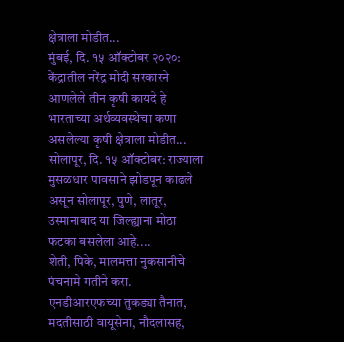क्षेत्राला मोडीत...
मुंबई, दि. १५ ऑक्टोबर २०२०: केंद्रातील नरेंद्र मोदी सरकारने आणलेले तीन कृषी कायदे हे भारताच्या अर्थव्यवस्थेचा कणा असलेल्या कृषी क्षेत्राला मोडीत...
सोलापूर, दि. १५ ऑक्टोबर: राज्याला मुसळधार पावसाने झोडपून काढले असून सोलापूर, पुणे, लातूर, उस्मानाबाद या जिल्ह्याना मोठा फटका बसलेला आहे....
शेती, पिके, मालमत्ता नुकसानीचे पंचनामे गतीने करा. एनडीआरएफच्या तुकड्या तैनात, मदतीसाठी वायूसेना, नौदलासह,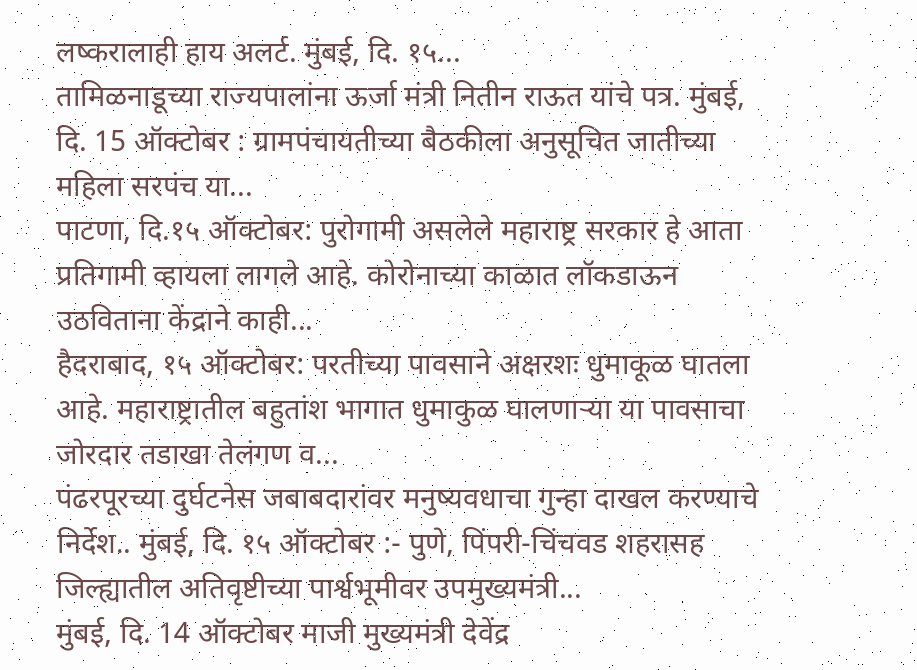लष्करालाही हाय अलर्ट. मुंबई, दि. १५...
तामिळनाडूच्या राज्यपालांना ऊर्जा मंत्री नितीन राऊत यांचे पत्र. मुंबई, दि. 15 ऑक्टोबर : ग्रामपंचायतीच्या बैठकीला अनुसूचित जातीच्या महिला सरपंच या...
पाटणा, दि.१५ ऑक्टोबर: पुरोगामी असलेले महाराष्ट्र सरकार हे आता प्रतिगामी व्हायला लागले आहे. कोरोनाच्या काळात लॉकडाऊन उठविताना केंद्राने काही...
हैदराबाद, १५ ऑक्टोबर: परतीच्या पावसाने अक्षरशः धुमाकूळ घातला आहे. महाराष्ट्रातील बहुतांश भागात धुमाकुळ घालणाऱ्या या पावसाचा जोरदार तडाखा तेलंगण व...
पंढरपूरच्या दुर्घटनेस जबाबदारांवर मनुष्यवधाचा गुन्हा दाखल करण्याचे निर्देश.. मुंबई, दि. १५ ऑक्टोबर :- पुणे, पिंपरी-चिंचवड शहरासह जिल्ह्यातील अतिवृष्टीच्या पार्श्वभूमीवर उपमुख्यमंत्री...
मुंबई, दि. 14 ऑक्टोबर माजी मुख्यमंत्री देवेंद्र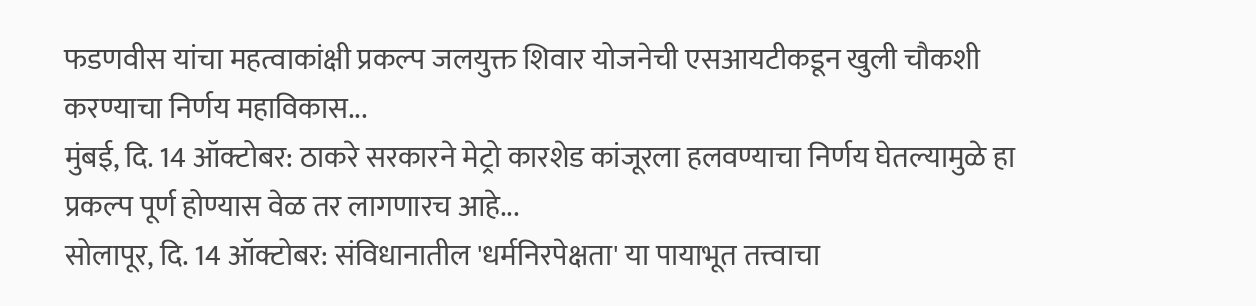फडणवीस यांचा महत्वाकांक्षी प्रकल्प जलयुक्त शिवार योजनेची एसआयटीकडून खुली चौकशी करण्याचा निर्णय महाविकास...
मुंबई, दि. 14 ऑक्टोबर: ठाकरे सरकारने मेट्रो कारशेड कांजूरला हलवण्याचा निर्णय घेतल्यामुळे हा प्रकल्प पूर्ण होण्यास वेळ तर लागणारच आहे...
सोलापूर, दि. 14 ऑक्टोबर: संविधानातील 'धर्मनिरपेक्षता' या पायाभूत तत्त्वाचा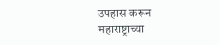उपहास करून महाराष्ट्राच्या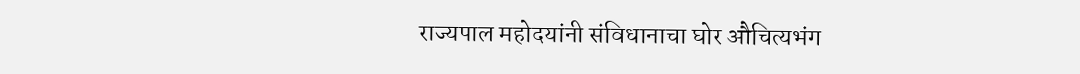राज्यपाल महोदयांनी संविधानाचा घोर औचित्यभंग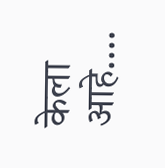केला आहे....